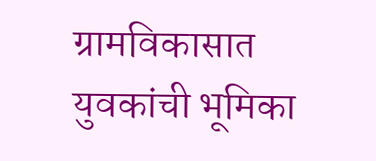ग्रामविकासात युवकांची भूमिका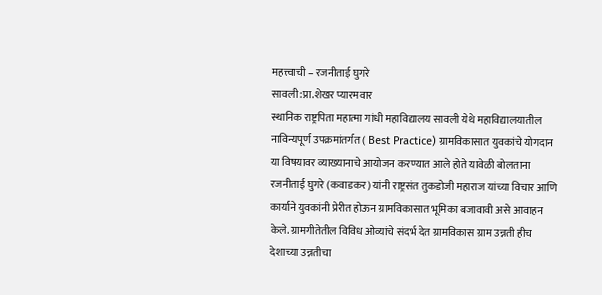महत्त्वाची – रजनीताई घुगरे
सावली:प्रा.शेखर प्यारमवार
स्थानिक राष्ट्रपिता महात्मा गांधी महाविद्यालय सावली येथे महाविद्यालयातील नाविन्यपूर्ण उपक्रमांतर्गत ( Best Practice) ग्रामविकासात युवकांचे योगदान या विषयावर व्याख्यानाचे आयोजन करण्यात आले होते यावेळी बोलताना रजनीताई घुगरे (कवाडकर) यांनी राष्ट्रसंत तुकडोजी महाराज यांच्या विचार आणि कार्याने युवकांनी प्रेरीत होऊन ग्रामविकासात भूमिका बजावावी असे आवाहन केले. ग्रामगीतेतील विविध ओव्यांचे संदर्भ देत ग्रामविकास ग्राम उन्नती हीच देशाच्या उन्नतीचा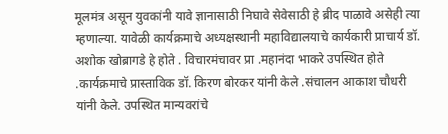मूलमंत्र असून युवकांनी यावे ज्ञानासाठी निघावे सेवेसाठी हे ब्रीद पाळावे असेही त्या म्हणाल्या. यावेळी कार्यक्रमाचे अध्यक्षस्थानी महाविद्यालयाचे कार्यकारी प्राचार्य डॉ. अशोक खोब्रागडे हे होते . विचारमंचावर प्रा .महानंदा भाकरे उपस्थित होते .कार्यक्रमाचे प्रास्ताविक डॉ. किरण बोरकर यांनी केले .संचालन आकाश चौधरी यांनी केले. उपस्थित मान्यवरांचे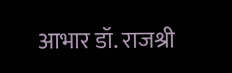आभार डॉ. राजश्री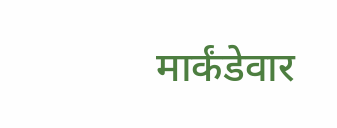मार्कंडेवार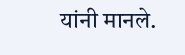यांनी मानले.